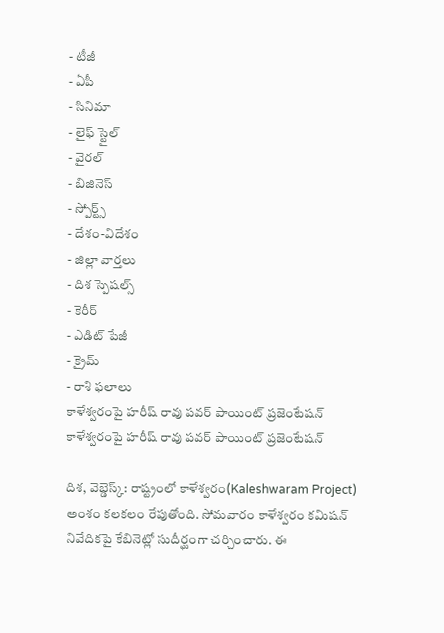- టీజీ
- ఏపీ
- సినిమా
- లైఫ్ స్టైల్
- వైరల్
- బిజినెస్
- స్పోర్ట్స్
- దేశం-విదేశం
- జిల్లా వార్తలు
- దిశ స్పెషల్స్
- కెరీర్
- ఎడిట్ పేజీ
- క్రైమ్
- రాశి ఫలాలు
కాళేశ్వరంపై హరీష్ రావు పవర్ పాయింట్ ప్రజెంటేషన్
కాళేశ్వరంపై హరీష్ రావు పవర్ పాయింట్ ప్రజెంటేషన్

దిశ, వెబ్డెస్క్: రాష్ట్రంలో కాళేశ్వరం(Kaleshwaram Project) అంశం కలకలం రేపుతోంది. సోమవారం కాళేశ్వరం కమిషన్ నివేదికపై కేబినెట్లో సుదీర్ఘంగా చర్చించారు. ఈ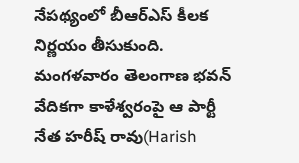నేపథ్యంలో బీఆర్ఎస్ కీలక నిర్ణయం తీసుకుంది. మంగళవారం తెలంగాణ భవన్ వేదికగా కాళేశ్వరంపై ఆ పార్టీ నేత హరీష్ రావు(Harish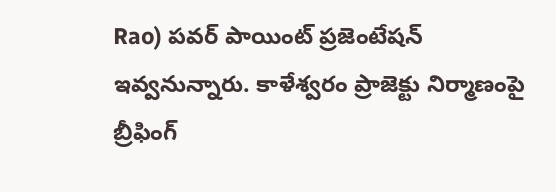Rao) పవర్ పాయింట్ ప్రజెంటేషన్ ఇవ్వనున్నారు. కాళేశ్వరం ప్రాజెక్టు నిర్మాణంపై బ్రీఫింగ్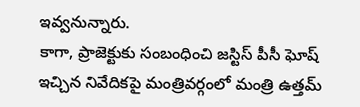ఇవ్వనున్నారు.
కాగా, ప్రాజెక్టుకు సంబంధించి జస్టిస్ పీసీ ఘోష్ ఇచ్చిన నివేదికపై మంత్రివర్గంలో మంత్రి ఉత్తమ్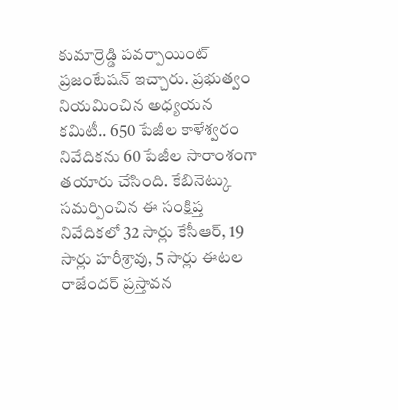కుమార్రెడ్డి పవర్పాయింట్ ప్రజంటేషన్ ఇచ్చారు. ప్రభుత్వం నియమించిన అధ్యయన కమిటీ.. 650 పేజీల కాళేశ్వరం నివేదికను 60 పేజీల సారాంశంగా తయారు చేసింది. కేబినెట్కు సమర్పించిన ఈ సంక్షిప్త నివేదికలో 32 సార్లు కేసీఆర్, 19 సార్లు హరీశ్రావు, 5 సార్లు ఈటల రాజేందర్ ప్రస్తావన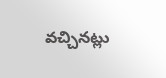వచ్చినట్లు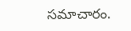సమాచారం.